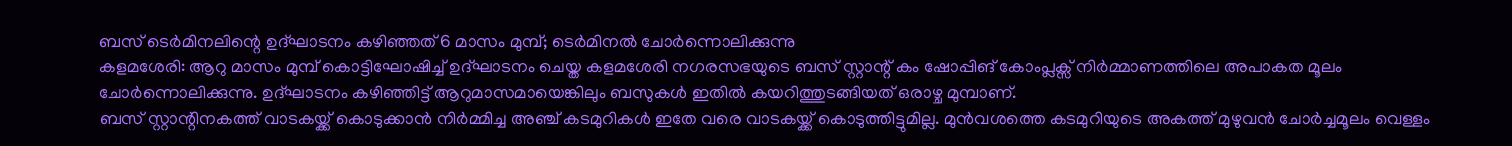ബസ് ടെർമിനലിന്റെ ഉദ്ഘാടനം കഴിഞ്ഞത് 6 മാസം മുമ്പ്; ടെർമിനൽ ചോർന്നൊലിക്കുന്നു
കളമശേരി: ആറു മാസം മുമ്പ് കൊട്ടിഘോഷിച്ച് ഉദ്ഘാടനം ചെയ്ത കളമശേരി നഗരസഭയുടെ ബസ് സ്റ്റാന്റ് കം ഷോപ്പിങ് കോംപ്ലക്സ് നിർമ്മാണത്തിലെ അപാകത മൂലം ചോർന്നൊലിക്കുന്നു. ഉദ്ഘാടനം കഴിഞ്ഞിട്ട് ആറുമാസമായെങ്കിലും ബസുകൾ ഇതിൽ കയറിത്തുടങ്ങിയത് ഒരാഴ്ച മുമ്പാണ്.
ബസ് സ്റ്റാന്റിനകത്ത് വാടകയ്ക്ക് കൊടുക്കാൻ നിർമ്മിച്ച അഞ്ച് കടമുറികൾ ഇതേ വരെ വാടകയ്ക്ക് കൊടുത്തിട്ടുമില്ല. മുൻവശത്തെ കടമുറിയുടെ അകത്ത് മുഴുവൻ ചോർച്ചമൂലം വെള്ളം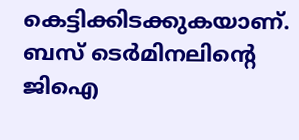കെട്ടിക്കിടക്കുകയാണ്. ബസ് ടെർമിനലിന്റെ ജിഐ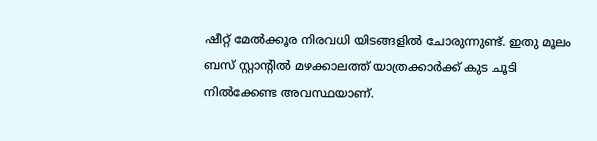ഷീറ്റ് മേൽക്കൂര നിരവധി യിടങ്ങളിൽ ചോരുന്നുണ്ട്. ഇതു മൂലം ബസ് സ്റ്റാന്റിൽ മഴക്കാലത്ത് യാത്രക്കാർക്ക് കുട ചൂടി നിൽക്കേണ്ട അവസ്ഥയാണ്.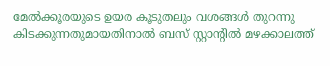മേൽക്കൂരയുടെ ഉയര കൂടുതലും വശങ്ങൾ തുറന്നു കിടക്കുന്നതുമായതിനാൽ ബസ് സ്റ്റാന്റിൽ മഴക്കാലത്ത്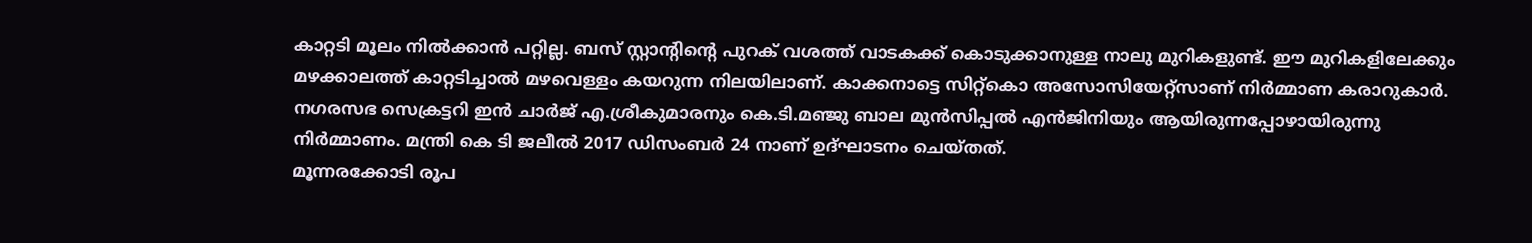കാറ്റടി മൂലം നിൽക്കാൻ പറ്റില്ല. ബസ് സ്റ്റാന്റിന്റെ പുറക് വശത്ത് വാടകക്ക് കൊടുക്കാനുള്ള നാലു മുറികളുണ്ട്. ഈ മുറികളിലേക്കും മഴക്കാലത്ത് കാറ്റടിച്ചാൽ മഴവെള്ളം കയറുന്ന നിലയിലാണ്. കാക്കനാട്ടെ സിറ്റ്കൊ അസോസിയേറ്റ്സാണ് നിർമ്മാണ കരാറുകാർ. നഗരസഭ സെക്രട്ടറി ഇൻ ചാർജ് എ.ശ്രീകുമാരനും കെ.ടി.മഞ്ജു ബാല മുൻസിപ്പൽ എൻജിനിയും ആയിരുന്നപ്പോഴായിരുന്നു നിർമ്മാണം. മന്ത്രി കെ ടി ജലീൽ 2017 ഡിസംബർ 24 നാണ് ഉദ്ഘാടനം ചെയ്തത്.
മൂന്നരക്കോടി രൂപ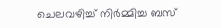ചെലവഴിച്ച് നിർമ്മിച്ച ബസ്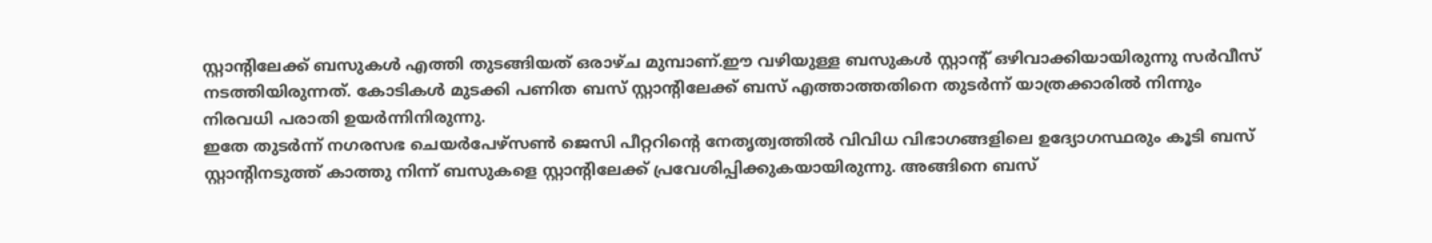സ്റ്റാന്റിലേക്ക് ബസുകൾ എത്തി തുടങ്ങിയത് ഒരാഴ്ച മുമ്പാണ്.ഈ വഴിയുള്ള ബസുകൾ സ്റ്റാന്റ് ഒഴിവാക്കിയായിരുന്നു സർവീസ് നടത്തിയിരുന്നത്. കോടികൾ മുടക്കി പണിത ബസ് സ്റ്റാന്റിലേക്ക് ബസ് എത്താത്തതിനെ തുടർന്ന് യാത്രക്കാരിൽ നിന്നും നിരവധി പരാതി ഉയർന്നിനിരുന്നു.
ഇതേ തുടർന്ന് നഗരസഭ ചെയർപേഴ്സൺ ജെസി പീറ്ററിന്റെ നേതൃത്വത്തിൽ വിവിധ വിഭാഗങ്ങളിലെ ഉദ്യോഗസ്ഥരും കൂടി ബസ് സ്റ്റാന്റിനടുത്ത് കാത്തു നിന്ന് ബസുകളെ സ്റ്റാന്റിലേക്ക് പ്രവേശിപ്പിക്കുകയായിരുന്നു. അങ്ങിനെ ബസ്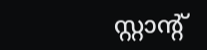സ്റ്റാന്റ്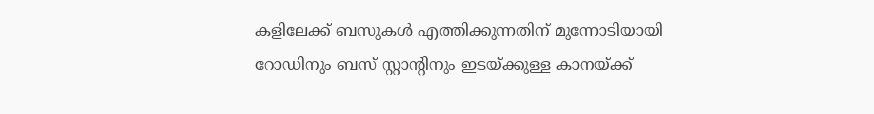കളിലേക്ക് ബസുകൾ എത്തിക്കുന്നതിന് മുന്നോടിയായി റോഡിനും ബസ് സ്റ്റാന്റിനും ഇടയ്ക്കുള്ള കാനയ്ക്ക്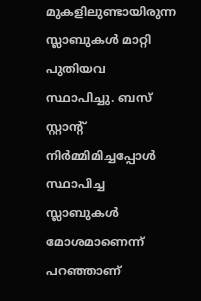മുകളിലുണ്ടായിരുന്ന സ്ലാബുകൾ മാറ്റി പുതിയവ സ്ഥാപിച്ചു. ബസ് സ്റ്റാന്റ് നിർമ്മിമിച്ചപ്പോൾ സ്ഥാപിച്ച സ്ലാബുകൾ മോശമാണെന്ന് പറഞ്ഞാണ്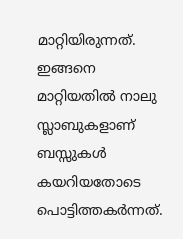മാറ്റിയിരുന്നത്.
ഇങ്ങനെ മാറ്റിയതിൽ നാലു സ്ലാബുകളാണ് ബസ്സുകൾ കയറിയതോടെ പൊട്ടിത്തകർന്നത്.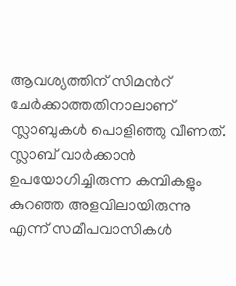ആവശ്യത്തിന് സിമൻറ് ചേർക്കാത്തതിനാലാണ് സ്ലാബുകൾ പൊളിഞ്ഞു വീണത്. സ്ലാബ് വാർക്കാൻ ഉപയോഗിച്ചിരുന്ന കമ്പികളും കുറഞ്ഞ അളവിലായിരുന്നു എന്ന് സമീപവാസികൾ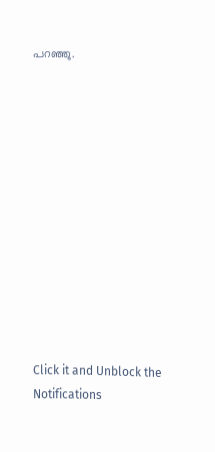പറഞ്ഞു.












Click it and Unblock the Notifications